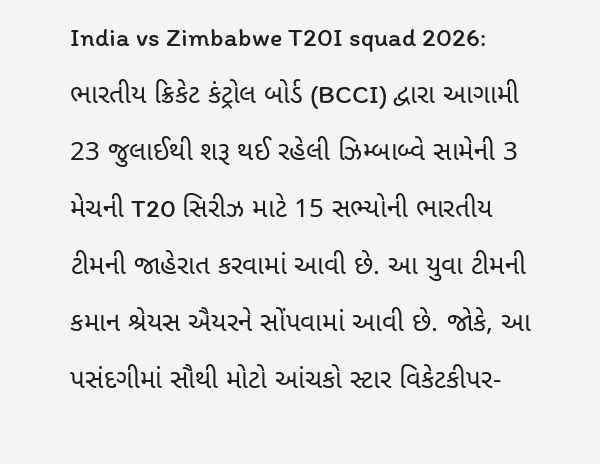India vs Zimbabwe T20I squad 2026: ભારતીય ક્રિકેટ કંટ્રોલ બોર્ડ (BCCI) દ્વારા આગામી 23 જુલાઈથી શરૂ થઈ રહેલી ઝિમ્બાબ્વે સામેની 3 મેચની T20 સિરીઝ માટે 15 સભ્યોની ભારતીય ટીમની જાહેરાત કરવામાં આવી છે. આ યુવા ટીમની કમાન શ્રેયસ ઐયરને સોંપવામાં આવી છે. જોકે, આ પસંદગીમાં સૌથી મોટો આંચકો સ્ટાર વિકેટકીપર-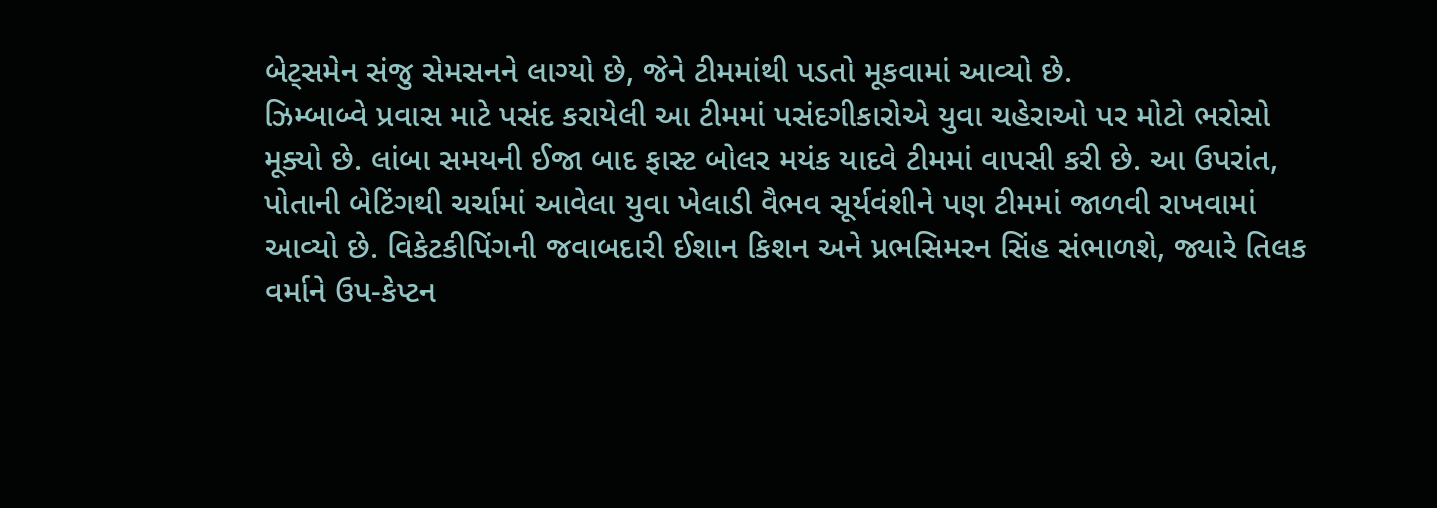બેટ્સમેન સંજુ સેમસનને લાગ્યો છે, જેને ટીમમાંથી પડતો મૂકવામાં આવ્યો છે.
ઝિમ્બાબ્વે પ્રવાસ માટે પસંદ કરાયેલી આ ટીમમાં પસંદગીકારોએ યુવા ચહેરાઓ પર મોટો ભરોસો મૂક્યો છે. લાંબા સમયની ઈજા બાદ ફાસ્ટ બોલર મયંક યાદવે ટીમમાં વાપસી કરી છે. આ ઉપરાંત, પોતાની બેટિંગથી ચર્ચામાં આવેલા યુવા ખેલાડી વૈભવ સૂર્યવંશીને પણ ટીમમાં જાળવી રાખવામાં આવ્યો છે. વિકેટકીપિંગની જવાબદારી ઈશાન કિશન અને પ્રભસિમરન સિંહ સંભાળશે, જ્યારે તિલક વર્માને ઉપ-કેપ્ટન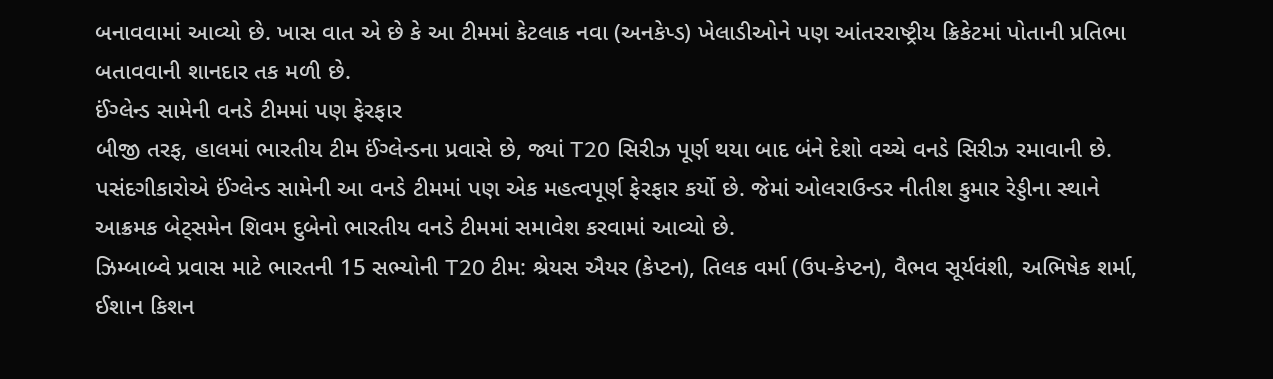બનાવવામાં આવ્યો છે. ખાસ વાત એ છે કે આ ટીમમાં કેટલાક નવા (અનકેપ્ડ) ખેલાડીઓને પણ આંતરરાષ્ટ્રીય ક્રિકેટમાં પોતાની પ્રતિભા બતાવવાની શાનદાર તક મળી છે.
ઈંગ્લેન્ડ સામેની વનડે ટીમમાં પણ ફેરફાર
બીજી તરફ, હાલમાં ભારતીય ટીમ ઈંગ્લેન્ડના પ્રવાસે છે, જ્યાં T20 સિરીઝ પૂર્ણ થયા બાદ બંને દેશો વચ્ચે વનડે સિરીઝ રમાવાની છે. પસંદગીકારોએ ઈંગ્લેન્ડ સામેની આ વનડે ટીમમાં પણ એક મહત્વપૂર્ણ ફેરફાર કર્યો છે. જેમાં ઓલરાઉન્ડર નીતીશ કુમાર રેડ્ડીના સ્થાને આક્રમક બેટ્સમેન શિવમ દુબેનો ભારતીય વનડે ટીમમાં સમાવેશ કરવામાં આવ્યો છે.
ઝિમ્બાબ્વે પ્રવાસ માટે ભારતની 15 સભ્યોની T20 ટીમ: શ્રેયસ ઐયર (કેપ્ટન), તિલક વર્મા (ઉપ-કેપ્ટન), વૈભવ સૂર્યવંશી, અભિષેક શર્મા, ઈશાન કિશન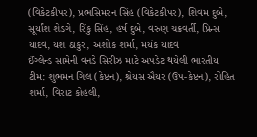(વિકેટકીપર), પ્રભસિમરન સિંહ (વિકેટકીપર), શિવમ દુબે, સૂર્યાંશ શેડગે, રિંકુ સિંહ, હર્ષ દુબે, વરુણ ચક્રવર્તી, પ્રિન્સ યાદવ, યશ ઠાકુર, અશોક શર્મા, મયંક યાદવ
ઈંગ્લેન્ડ સામેની વનડે સિરીઝ માટે અપડેટ થયેલી ભારતીય ટીમ: શુભમન ગિલ (કેપ્ટન), શ્રેયસ ઐયર (ઉપ-કેપ્ટન), રોહિત શર્મા, વિરાટ કોહલી,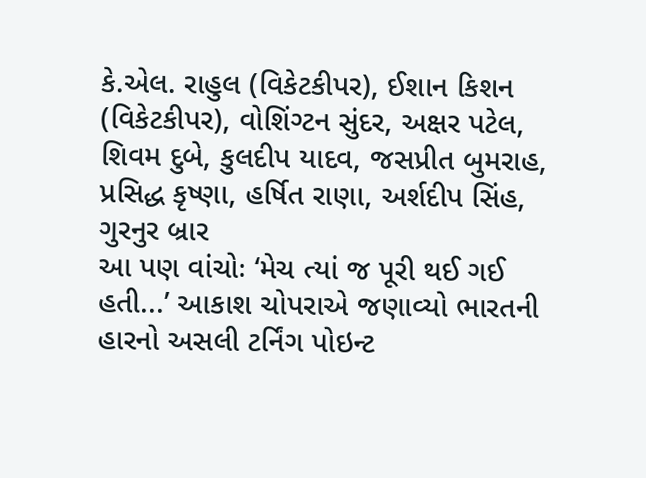કે.એલ. રાહુલ (વિકેટકીપર), ઈશાન કિશન (વિકેટકીપર), વોશિંગ્ટન સુંદર, અક્ષર પટેલ, શિવમ દુબે, કુલદીપ યાદવ, જસપ્રીત બુમરાહ, પ્રસિદ્ધ કૃષ્ણા, હર્ષિત રાણા, અર્શદીપ સિંહ, ગુરનુર બ્રાર
આ પણ વાંચોઃ ‘મેચ ત્યાં જ પૂરી થઈ ગઈ હતી...’ આકાશ ચોપરાએ જણાવ્યો ભારતની હારનો અસલી ટર્નિંગ પોઇન્ટ